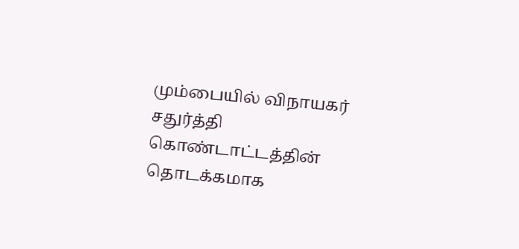மும்பையில் விநாயகர் சதுர்த்தி கொண்டாட்டத்தின் தொடக்கமாக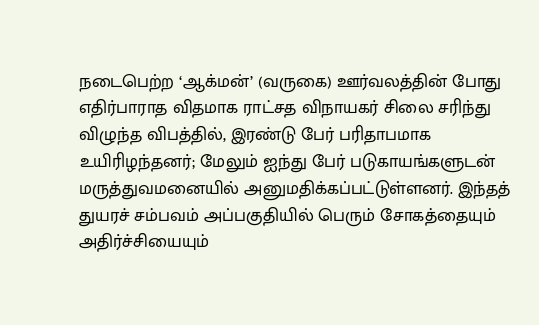நடைபெற்ற ‘ஆக்மன்’ (வருகை) ஊர்வலத்தின் போது எதிர்பாராத விதமாக ராட்சத விநாயகர் சிலை சரிந்து விழுந்த விபத்தில், இரண்டு பேர் பரிதாபமாக உயிரிழந்தனர்; மேலும் ஐந்து பேர் படுகாயங்களுடன் மருத்துவமனையில் அனுமதிக்கப்பட்டுள்ளனர். இந்தத் துயரச் சம்பவம் அப்பகுதியில் பெரும் சோகத்தையும் அதிர்ச்சியையும்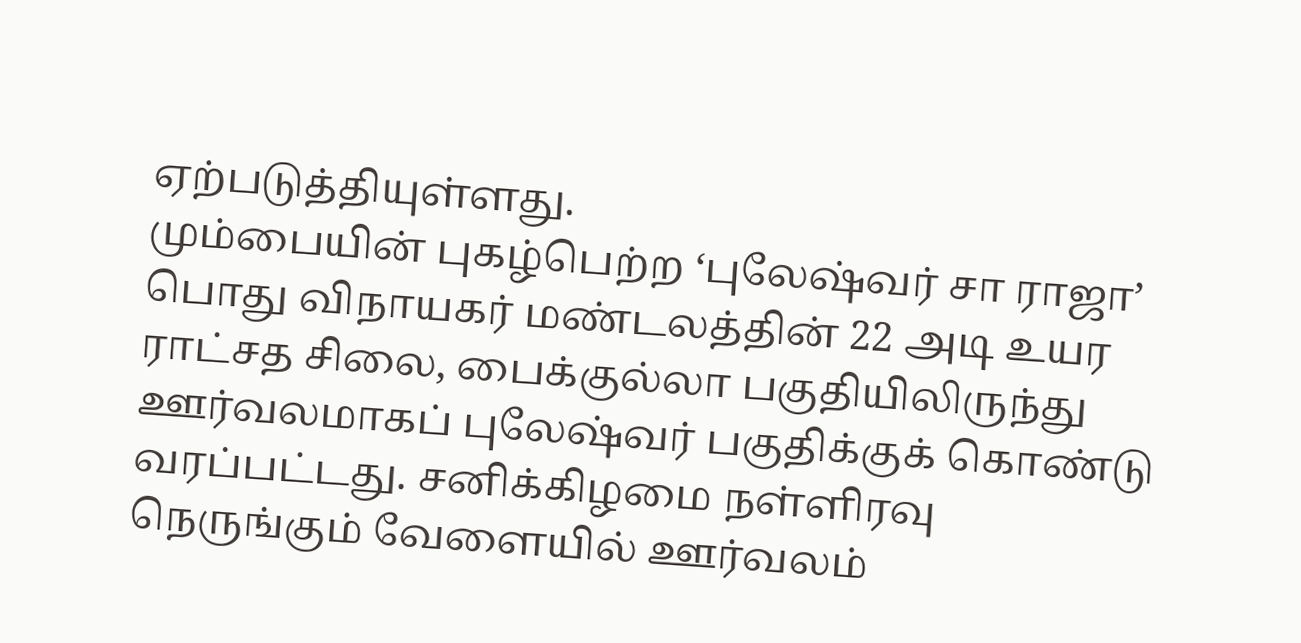ஏற்படுத்தியுள்ளது.
மும்பையின் புகழ்பெற்ற ‘புலேஷ்வர் சா ராஜா’ பொது விநாயகர் மண்டலத்தின் 22 அடி உயர ராட்சத சிலை, பைக்குல்லா பகுதியிலிருந்து ஊர்வலமாகப் புலேஷ்வர் பகுதிக்குக் கொண்டு வரப்பட்டது. சனிக்கிழமை நள்ளிரவு நெருங்கும் வேளையில் ஊர்வலம்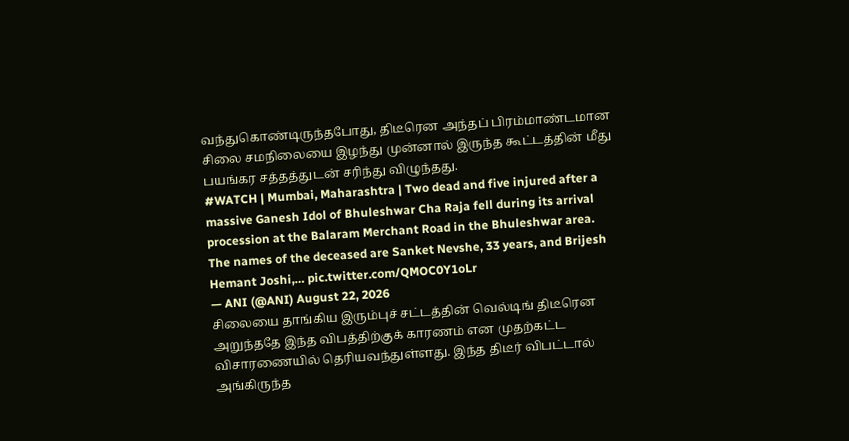வந்துகொண்டிருந்தபோது, திடீரென அந்தப் பிரம்மாண்டமான சிலை சமநிலையை இழந்து முன்னால் இருந்த கூட்டத்தின் மீது பயங்கர சத்தத்துடன் சரிந்து விழுந்தது.
#WATCH | Mumbai, Maharashtra | Two dead and five injured after a massive Ganesh Idol of Bhuleshwar Cha Raja fell during its arrival procession at the Balaram Merchant Road in the Bhuleshwar area.
The names of the deceased are Sanket Nevshe, 33 years, and Brijesh Hemant Joshi,… pic.twitter.com/QMOC0Y1oLr
— ANI (@ANI) August 22, 2026
சிலையை தாங்கிய இரும்புச் சட்டத்தின் வெல்டிங் திடீரென அறுந்ததே இந்த விபத்திற்குக் காரணம் என முதற்கட்ட விசாரணையில் தெரியவந்துள்ளது. இந்த திடீர் விபட்டால் அங்கிருந்த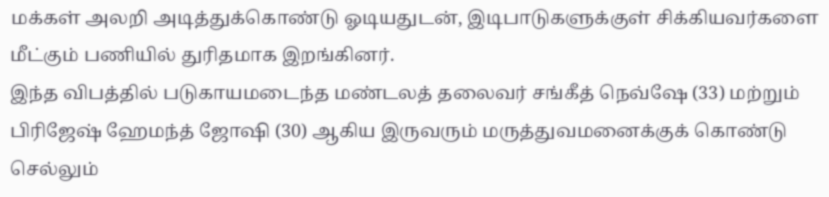மக்கள் அலறி அடித்துக்கொண்டு ஓடியதுடன், இடிபாடுகளுக்குள் சிக்கியவர்களை மீட்கும் பணியில் துரிதமாக இறங்கினர்.
இந்த விபத்தில் படுகாயமடைந்த மண்டலத் தலைவர் சங்கீத் நெவ்ஷே (33) மற்றும் பிரிஜேஷ் ஹேமந்த் ஜோஷி (30) ஆகிய இருவரும் மருத்துவமனைக்குக் கொண்டு செல்லும்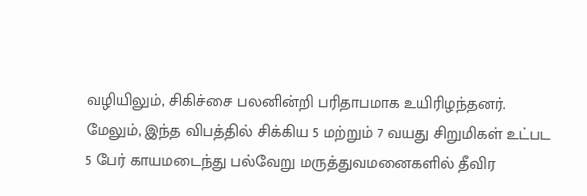வழியிலும், சிகிச்சை பலனின்றி பரிதாபமாக உயிரிழந்தனர். மேலும், இந்த விபத்தில் சிக்கிய 5 மற்றும் 7 வயது சிறுமிகள் உட்பட 5 பேர் காயமடைந்து பல்வேறு மருத்துவமனைகளில் தீவிர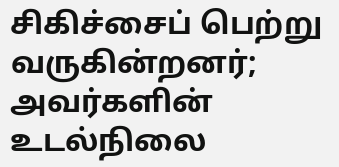சிகிச்சைப் பெற்று வருகின்றனர்; அவர்களின் உடல்நிலை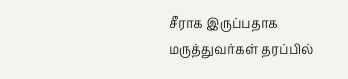சீராக இருப்பதாக மருத்துவர்கள் தரப்பில்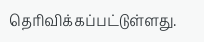தெரிவிக்கப்பட்டுள்ளது.